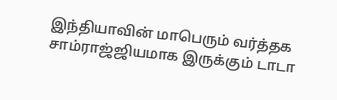இந்தியாவின் மாபெரும் வர்த்தக சாம்ராஜ்ஜியமாக இருக்கும் டாடா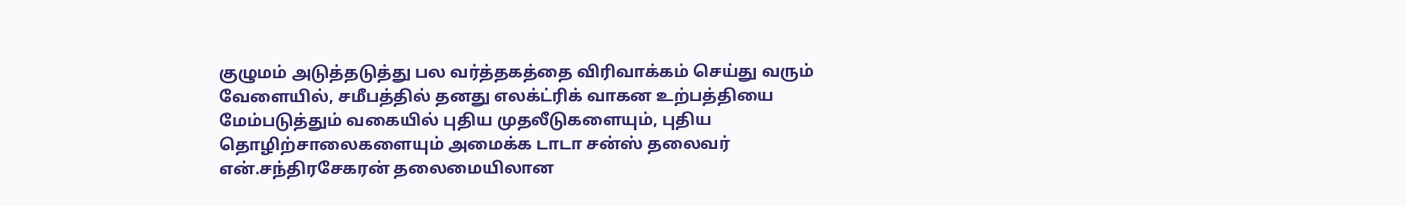குழுமம் அடுத்தடுத்து பல வர்த்தகத்தை விரிவாக்கம் செய்து வரும் வேளையில், சமீபத்தில் தனது எலக்ட்ரிக் வாகன உற்பத்தியை மேம்படுத்தும் வகையில் புதிய முதலீடுகளையும், புதிய தொழிற்சாலைகளையும் அமைக்க டாடா சன்ஸ் தலைவர் என்.சந்திரசேகரன் தலைமையிலான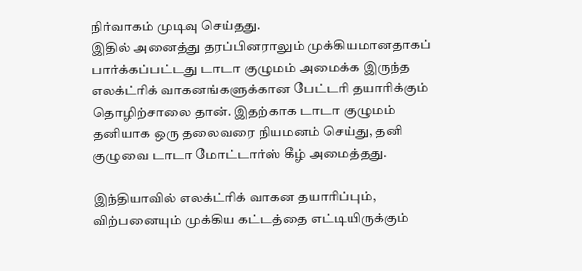நிர்வாகம் முடிவு செய்தது.
இதில் அனைத்து தரப்பினராலும் முக்கியமானதாகப் பார்க்கப்பட்டது டாடா குழுமம் அமைக்க இருந்த எலக்ட்ரிக் வாகனங்களுக்கான பேட்டரி தயாரிக்கும் தொழிற்சாலை தான். இதற்காக டாடா குழுமம் தனியாக ஒரு தலைவரை நியமனம் செய்து, தனி குழுவை டாடா மோட்டார்ஸ் கீழ் அமைத்தது.

இந்தியாவில் எலக்ட்ரிக் வாகன தயாரிப்பும், விற்பனையும் முக்கிய கட்டத்தை எட்டியிருக்கும்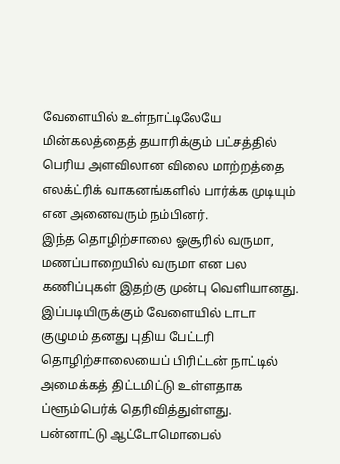வேளையில் உள்நாட்டிலேயே மின்கலத்தைத் தயாரிக்கும் பட்சத்தில் பெரிய அளவிலான விலை மாற்றத்தை எலக்ட்ரிக் வாகனங்களில் பார்க்க முடியும் என அனைவரும் நம்பினர்.
இந்த தொழிற்சாலை ஓசூரில் வருமா, மணப்பாறையில் வருமா என பல கணிப்புகள் இதற்கு முன்பு வெளியானது. இப்படியிருக்கும் வேளையில் டாடா குழுமம் தனது புதிய பேட்டரி தொழிற்சாலையைப் பிரிட்டன் நாட்டில் அமைக்கத் திட்டமிட்டு உள்ளதாக ப்ளூம்பெர்க் தெரிவித்துள்ளது.
பன்னாட்டு ஆட்டோமொபைல்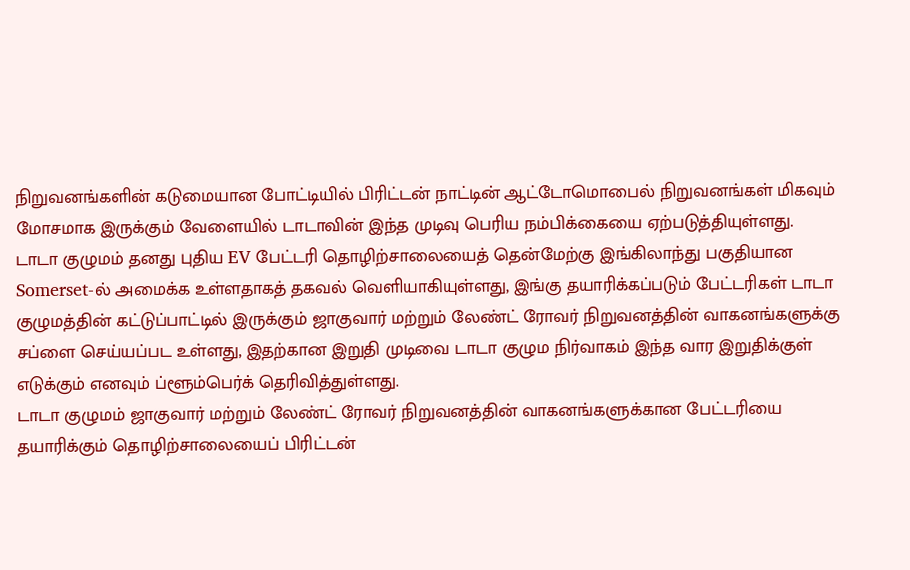நிறுவனங்களின் கடுமையான போட்டியில் பிரிட்டன் நாட்டின் ஆட்டோமொபைல் நிறுவனங்கள் மிகவும் மோசமாக இருக்கும் வேளையில் டாடாவின் இந்த முடிவு பெரிய நம்பிக்கையை ஏற்படுத்தியுள்ளது.
டாடா குழுமம் தனது புதிய EV பேட்டரி தொழிற்சாலையைத் தென்மேற்கு இங்கிலாந்து பகுதியான Somerset-ல் அமைக்க உள்ளதாகத் தகவல் வெளியாகியுள்ளது, இங்கு தயாரிக்கப்படும் பேட்டரிகள் டாடா குழுமத்தின் கட்டுப்பாட்டில் இருக்கும் ஜாகுவார் மற்றும் லேண்ட் ரோவர் நிறுவனத்தின் வாகனங்களுக்கு சப்ளை செய்யப்பட உள்ளது, இதற்கான இறுதி முடிவை டாடா குழும நிர்வாகம் இந்த வார இறுதிக்குள் எடுக்கும் எனவும் ப்ளூம்பெர்க் தெரிவித்துள்ளது.
டாடா குழுமம் ஜாகுவார் மற்றும் லேண்ட் ரோவர் நிறுவனத்தின் வாகனங்களுக்கான பேட்டரியை தயாரிக்கும் தொழிற்சாலையைப் பிரிட்டன்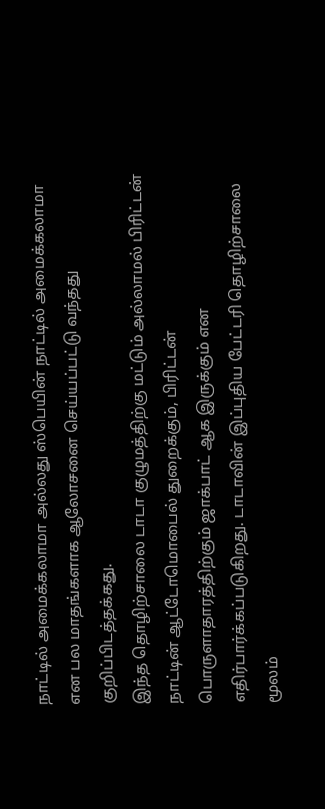நாட்டில் அமைக்கலாமா அல்லது ஸ்பெயின் நாட்டில் அமைக்கலாமா என பல மாதங்களாக ஆலோசனை செய்யப்பட்டு வந்தது குறிப்பிடத்தக்கது.
இந்த தொழிற்சாலை டாடா குழுமத்திற்கு மட்டும் அல்லாமல் பிரிட்டன் நாட்டின் ஆட்டோமொபைல் துறைக்கும், பிரிட்டன் பொருளாதாரத்திற்கும் ஜாக்பாட் ஆக இருக்கும் என எதிர்பார்க்கப்படுகிறது. டாடாவின் இப்புதிய பேட்டரி தொழிற்சாலை மூலம்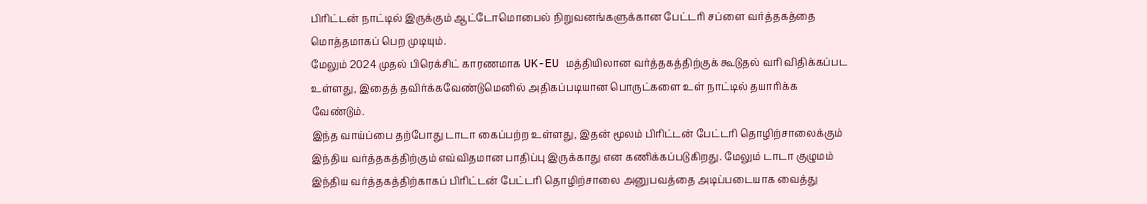பிரிட்டன் நாட்டில் இருக்கும் ஆட்டோமொபைல் நிறுவனங்களுக்கான பேட்டரி சப்ளை வர்த்தகத்தை மொத்தமாகப் பெற முடியும்.
மேலும் 2024 முதல் பிரெக்சிட் காரணமாக UK-EU மத்தியிலான வர்த்தகத்திற்குக் கூடுதல் வரி விதிக்கப்பட உள்ளது, இதைத் தவிர்க்கவேண்டுமெனில் அதிகப்படியான பொருட்களை உள் நாட்டில் தயாரிக்க வேண்டும்.
இந்த வாய்ப்பை தற்போது டாடா கைப்பற்ற உள்ளது, இதன் மூலம் பிரிட்டன் பேட்டரி தொழிற்சாலைக்கும் இந்திய வர்த்தகத்திற்கும் எவ்விதமான பாதிப்பு இருக்காது என கணிக்கப்படுகிறது. மேலும் டாடா குழுமம் இந்திய வர்த்தகத்திற்காகப் பிரிட்டன் பேட்டரி தொழிற்சாலை அனுபவத்தை அடிப்படையாக வைத்து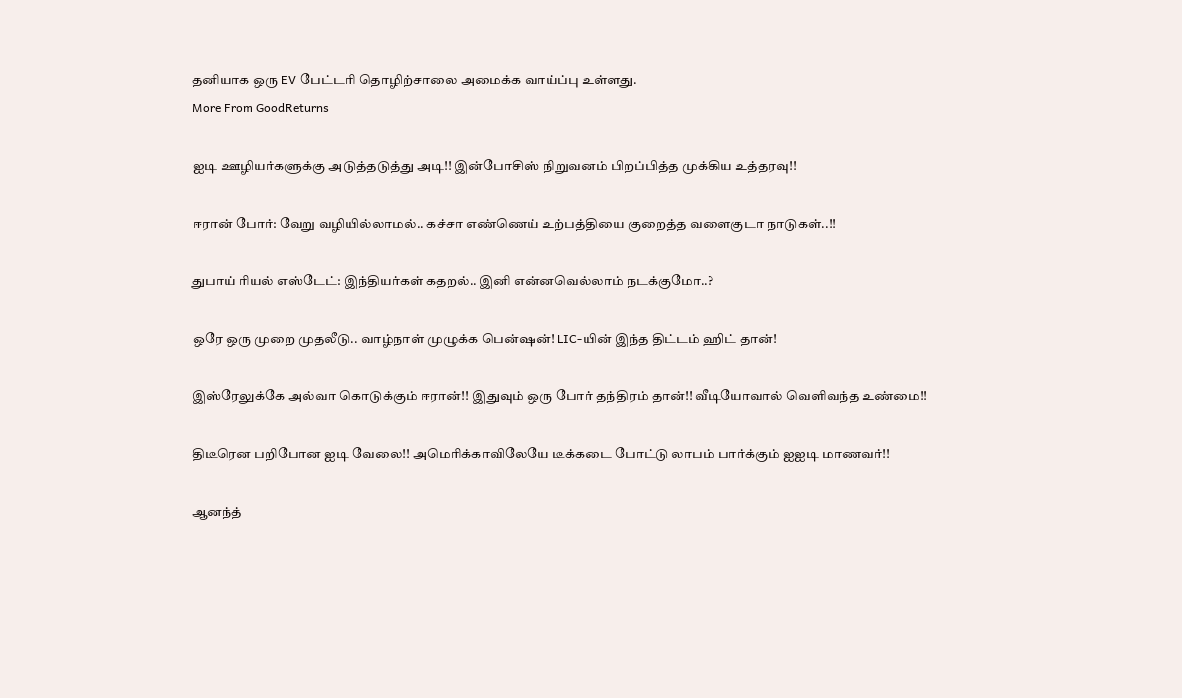தனியாக ஒரு EV பேட்டரி தொழிற்சாலை அமைக்க வாய்ப்பு உள்ளது.
More From GoodReturns

ஐடி ஊழியர்களுக்கு அடுத்தடுத்து அடி!! இன்போசிஸ் நிறுவனம் பிறப்பித்த முக்கிய உத்தரவு!!

ஈரான் போர்: வேறு வழியில்லாமல்.. கச்சா எண்ணெய் உற்பத்தியை குறைத்த வளைகுடா நாடுகள்..!!

துபாய் ரியல் எஸ்டேட்: இந்தியர்கள் கதறல்.. இனி என்னவெல்லாம் நடக்குமோ..?

ஒரே ஒரு முறை முதலீடு.. வாழ்நாள் முழுக்க பென்ஷன்! LIC-யின் இந்த திட்டம் ஹிட் தான்!

இஸ்ரேலுக்கே அல்வா கொடுக்கும் ஈரான்!! இதுவும் ஒரு போர் தந்திரம் தான்!! வீடியோவால் வெளிவந்த உண்மை!!

திடீரென பறிபோன ஐடி வேலை!! அமெரிக்காவிலேயே டீக்கடை போட்டு லாபம் பார்க்கும் ஐஐடி மாணவர்!!

ஆனந்த்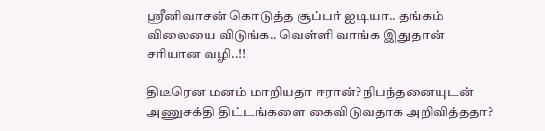ஸ்ரீனிவாசன் கொடுத்த சூப்பர் ஐடியா.. தங்கம் விலையை விடுங்க.. வெள்ளி வாங்க இதுதான் சரியான வழி..!!

திடீரென மனம் மாறியதா ஈரான்? நிபந்தனையுடன் அணுசக்தி திட்டங்களை கைவிடுவதாக அறிவித்ததா?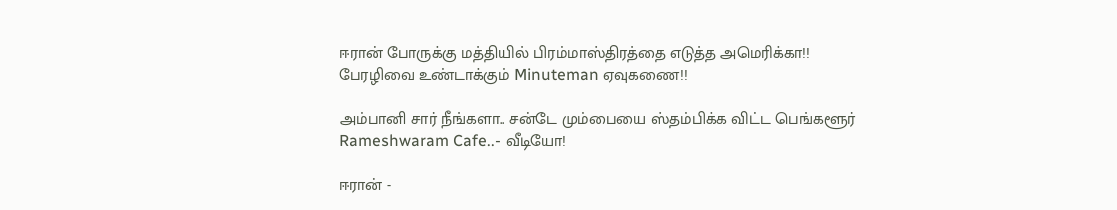ஈரான் போருக்கு மத்தியில் பிரம்மாஸ்திரத்தை எடுத்த அமெரிக்கா!! பேரழிவை உண்டாக்கும் Minuteman ஏவுகணை!!

அம்பானி சார் நீங்களா.. சன்டே மும்பையை ஸ்தம்பிக்க விட்ட பெங்களூர் Rameshwaram Cafe..- வீடியோ!

ஈரான் -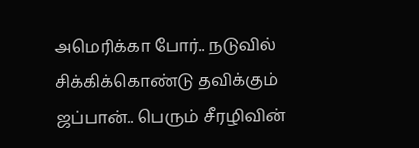அமெரிக்கா போர்.. நடுவில் சிக்கிக்கொண்டு தவிக்கும் ஜப்பான்.. பெரும் சீரழிவின்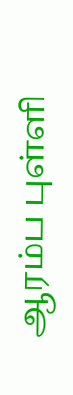ஆரம்ப புள்ளி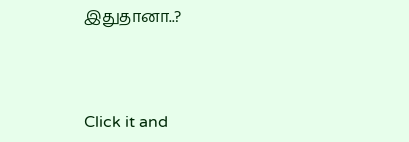இதுதானா..?



Click it and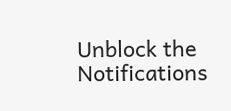Unblock the Notifications